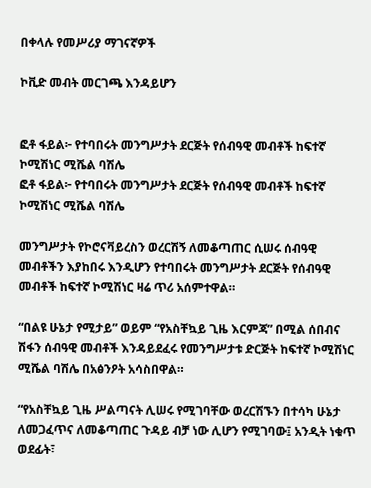በቀላሉ የመሥሪያ ማገናኛዎች

ኮቪድ መብት መርገጫ እንዳይሆን


ፎቶ ፋይል፦ የተባበሩት መንግሥታት ደርጅት የሰብዓዊ መብቶች ከፍተኛ ኮሚሽነር ሚሼል ባሽሌ
ፎቶ ፋይል፦ የተባበሩት መንግሥታት ደርጅት የሰብዓዊ መብቶች ከፍተኛ ኮሚሽነር ሚሼል ባሽሌ

መንግሥታት የኮሮናቫይረስን ወረርሽኝ ለመቆጣጠር ሲሠሩ ሰብዓዊ መብቶችን እያከበሩ እንዲሆን የተባበሩት መንግሥታት ደርጅት የሰብዓዊ መብቶች ከፍተኛ ኮሚሽነር ዛሬ ጥሪ አሰምተዋል።

“በልዩ ሁኔታ የሚታይ” ወይም “የአስቸኳይ ጊዜ እርምጃ” በሚል ሰበብና ሽፋን ሰብዓዊ መብቶች እንዳይደፈሩ የመንግሥታቱ ድርጅት ከፍተኛ ኮሚሽነር ሚሼል ባሽሌ በአፅንዖት አሳስበዋል።

“የአስቸኳይ ጊዜ ሥልጣናት ሊሠሩ የሚገባቸው ወረርሽኙን በተሳካ ሁኔታ ለመጋፈጥና ለመቆጣጠር ጉዳይ ብቻ ነው ሊሆን የሚገባው፤ አንዲት ነቁጥ ወደፊት፣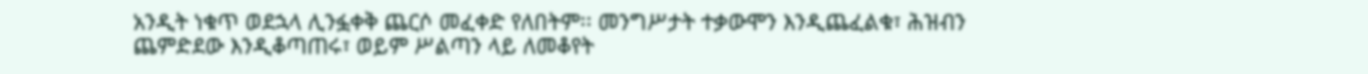አንዲት ነቁጥ ወደኋላ ሊንፏቀቅ ጨርሶ መፈቀድ የለበትም፡፡ መንግሥታት ተቃውሞን እንዲጨፈልቁ፣ ሕዝብን ጨምድደው እንዲቆጣጠሩ፣ ወይም ሥልጣን ላይ ለመቆየት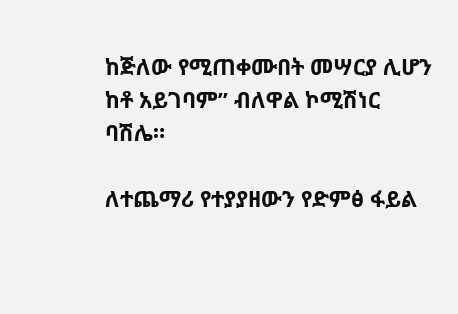ከጅለው የሚጠቀሙበት መሣርያ ሊሆን ከቶ አይገባም” ብለዋል ኮሚሽነር ባሽሌ።

ለተጨማሪ የተያያዘውን የድምፅ ፋይል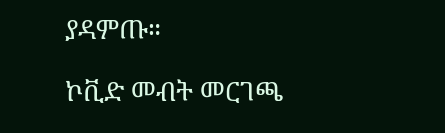ያዳምጡ።

ኮቪድ መብት መርገጫ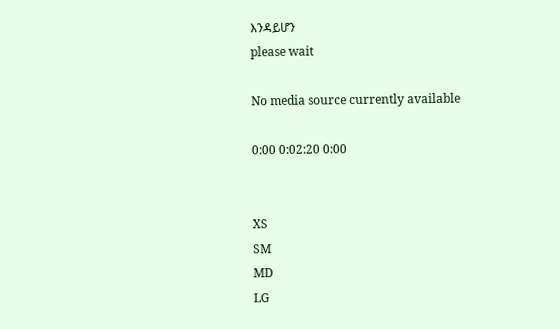እንዳይሆን
please wait

No media source currently available

0:00 0:02:20 0:00


XS
SM
MD
LG